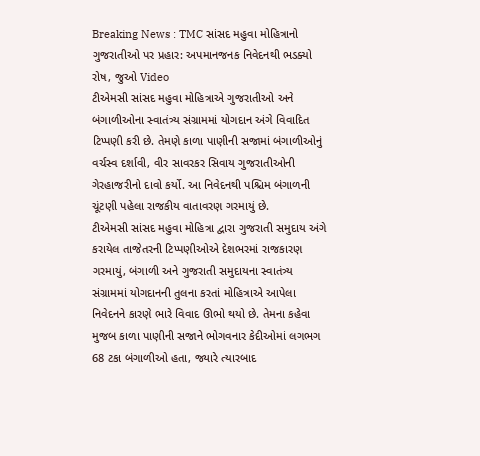Breaking News : TMC સાંસદ મહુવા મોહિત્રાનો ગુજરાતીઓ પર પ્રહાર: અપમાનજનક નિવેદનથી ભડક્યો રોષ, જુઓ Video
ટીએમસી સાંસદ મહુવા મોહિત્રાએ ગુજરાતીઓ અને બંગાળીઓના સ્વાતંત્ર્ય સંગ્રામમાં યોગદાન અંગે વિવાદિત ટિપ્પણી કરી છે. તેમણે કાળા પાણીની સજામાં બંગાળીઓનું વર્ચસ્વ દર્શાવી, વીર સાવરકર સિવાય ગુજરાતીઓની ગેરહાજરીનો દાવો કર્યો. આ નિવેદનથી પશ્ચિમ બંગાળની ચૂંટણી પહેલા રાજકીય વાતાવરણ ગરમાયું છે.
ટીએમસી સાંસદ મહુવા મોહિત્રા દ્વારા ગુજરાતી સમુદાય અંગે કરાયેલ તાજેતરની ટિપ્પણીઓએ દેશભરમાં રાજકારણ ગરમાયું, બંગાળી અને ગુજરાતી સમુદાયના સ્વાતંત્ર્ય સંગ્રામમાં યોગદાનની તુલના કરતાં મોહિત્રાએ આપેલા નિવેદનને કારણે ભારે વિવાદ ઊભો થયો છે. તેમના કહેવા મુજબ કાળા પાણીની સજાને ભોગવનાર કેદીઓમાં લગભગ 68 ટકા બંગાળીઓ હતા, જ્યારે ત્યારબાદ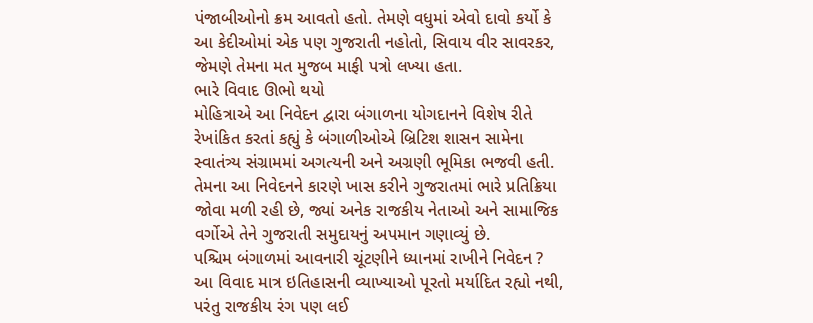પંજાબીઓનો ક્રમ આવતો હતો. તેમણે વધુમાં એવો દાવો કર્યો કે આ કેદીઓમાં એક પણ ગુજરાતી નહોતો, સિવાય વીર સાવરકર, જેમણે તેમના મત મુજબ માફી પત્રો લખ્યા હતા.
ભારે વિવાદ ઊભો થયો
મોહિત્રાએ આ નિવેદન દ્વારા બંગાળના યોગદાનને વિશેષ રીતે રેખાંકિત કરતાં કહ્યું કે બંગાળીઓએ બ્રિટિશ શાસન સામેના સ્વાતંત્ર્ય સંગ્રામમાં અગત્યની અને અગ્રણી ભૂમિકા ભજવી હતી. તેમના આ નિવેદનને કારણે ખાસ કરીને ગુજરાતમાં ભારે પ્રતિક્રિયા જોવા મળી રહી છે, જ્યાં અનેક રાજકીય નેતાઓ અને સામાજિક વર્ગોએ તેને ગુજરાતી સમુદાયનું અપમાન ગણાવ્યું છે.
પશ્ચિમ બંગાળમાં આવનારી ચૂંટણીને ધ્યાનમાં રાખીને નિવેદન ?
આ વિવાદ માત્ર ઇતિહાસની વ્યાખ્યાઓ પૂરતો મર્યાદિત રહ્યો નથી, પરંતુ રાજકીય રંગ પણ લઈ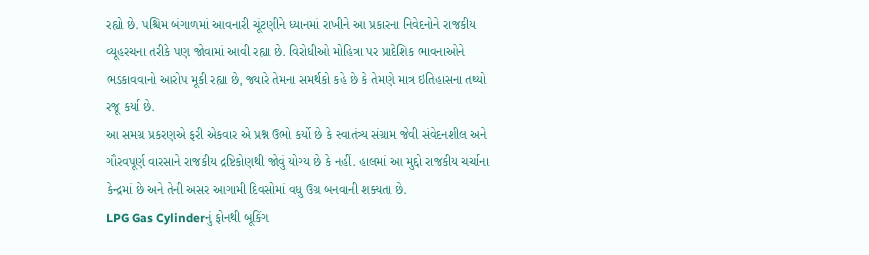રહ્યો છે. પશ્ચિમ બંગાળમાં આવનારી ચૂંટણીને ધ્યાનમાં રાખીને આ પ્રકારના નિવેદનોને રાજકીય વ્યૂહરચના તરીકે પણ જોવામાં આવી રહ્યા છે. વિરોધીઓ મોહિત્રા પર પ્રાદેશિક ભાવનાઓને ભડકાવવાનો આરોપ મૂકી રહ્યા છે, જ્યારે તેમના સમર્થકો કહે છે કે તેમણે માત્ર ઇતિહાસના તથ્યો રજૂ કર્યા છે.
આ સમગ્ર પ્રકરણએ ફરી એકવાર એ પ્રશ્ન ઉભો કર્યો છે કે સ્વાતંત્ર્ય સંગ્રામ જેવી સંવેદનશીલ અને ગૌરવપૂર્ણ વારસાને રાજકીય દ્રષ્ટિકોણથી જોવું યોગ્ય છે કે નહીં. હાલમાં આ મુદ્દો રાજકીય ચર્ચાના કેન્દ્રમાં છે અને તેની અસર આગામી દિવસોમાં વધુ ઉગ્ર બનવાની શક્યતા છે.
LPG Gas Cylinderનું ફોનથી બૂકિંગ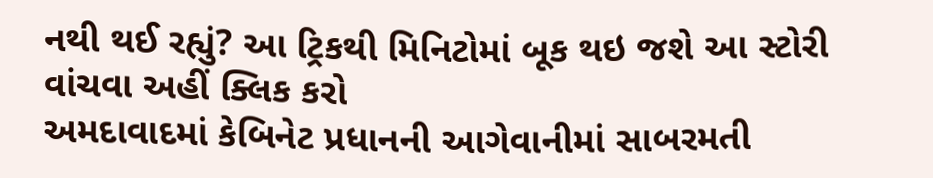નથી થઈ રહ્યું? આ ટ્રિકથી મિનિટોમાં બૂક થઇ જશે આ સ્ટોરી વાંચવા અહીં ક્લિક કરો
અમદાવાદમાં કેબિનેટ પ્રધાનની આગેવાનીમાં સાબરમતી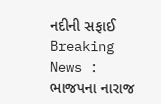નદીની સફાઈ
Breaking News : ભાજપના નારાજ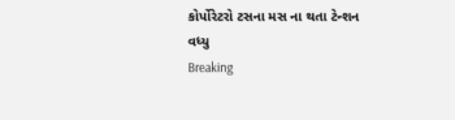કોર્પોરેટરો ટસના મસ ના થતા ટેન્શન વધ્યુ
Breaking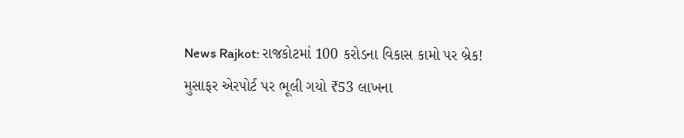News Rajkot: રાજકોટમાં 100 કરોડના વિકાસ કામો પર બ્રેક!
મુસાફર એરપોર્ટ પર ભૂલી ગયો ₹53 લાખના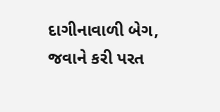દાગીનાવાળી બેગ, જવાને કરી પરત